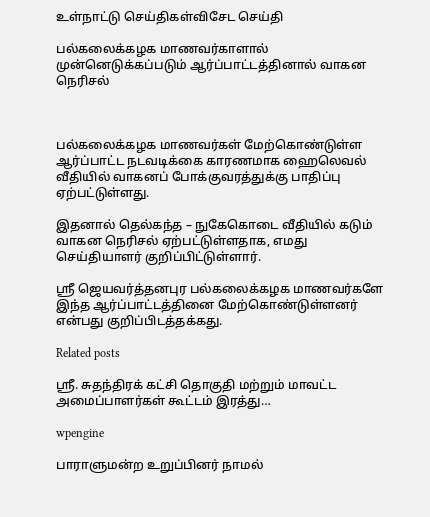உள்நாட்டு செய்திகள்விசேட செய்தி

பல்கலைக்கழக மாணவர்காளால் முன்னெடுக்கப்படும் ஆர்ப்பாட்டத்தினால் வாகன நெரிசல்



பல்கலைக்கழக மாணவர்கள் மேற்கொண்டுள்ள ஆர்ப்பாட்ட நடவடிக்கை காரணமாக ஹைலெவல் வீதியில் வாகனப் போக்குவரத்துக்கு பாதிப்பு ஏற்பட்டுள்ளது.

இதனால் தெல்கந்த – நுகேகொடை வீதியில் கடும் வாகன நெரிசல் ஏற்பட்டுள்ளதாக, எமது செய்தியாளர் குறிப்பிட்டுள்ளார்.

ஶ்ரீ ஜெயவர்த்தனபுர பல்கலைக்கழக மாணவர்களே இந்த ஆர்ப்பாட்டத்தினை மேற்கொண்டுள்ளனர் என்பது குறிப்பிடத்தக்கது.

Related posts

ஸ்ரீ. சுதந்திரக் கட்சி தொகுதி மற்றும் மாவட்ட அமைப்பாளர்கள் கூட்டம் இரத்து…

wpengine

பாராளுமன்ற உறுப்பினர் நாமல்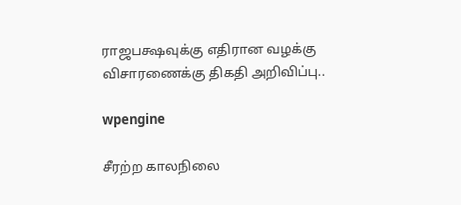ராஜபக்ஷவுக்கு எதிரான வழக்கு விசாரணைக்கு திகதி அறிவிப்பு..

wpengine

சீரற்ற காலநிலை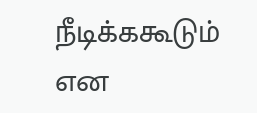நீடிக்ககூடும் என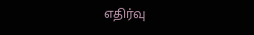எதிர்வு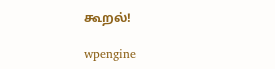கூறல்!

wpengine